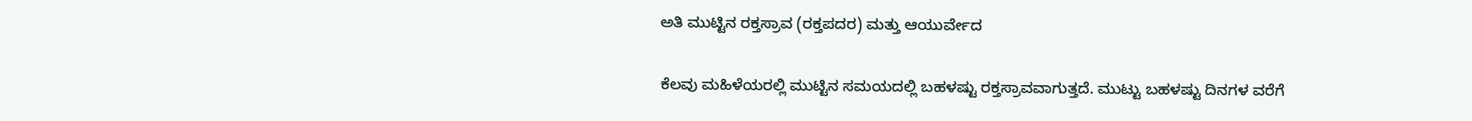ಅತಿ ಮುಟ್ಟಿನ ರಕ್ತಸ್ರಾವ (ರಕ್ತಪದರ) ಮತ್ತು ಆಯುರ್ವೇದ

ಕೆಲವು ಮಹಿಳೆಯರಲ್ಲಿ ಮುಟ್ಟಿನ ಸಮಯದಲ್ಲಿ ಬಹಳಷ್ಟು ರಕ್ತಸ್ರಾವವಾಗುತ್ತದೆ. ಮುಟ್ಟು ಬಹಳಷ್ಟು ದಿನಗಳ ವರೆಗೆ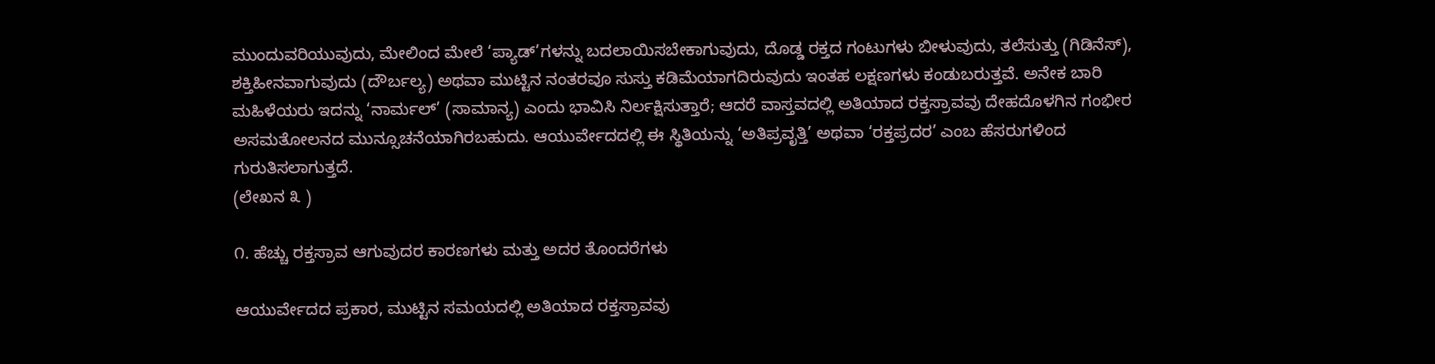ಮುಂದುವರಿಯುವುದು, ಮೇಲಿಂದ ಮೇಲೆ ‘ಪ್ಯಾಡ್‌’ಗಳನ್ನು ಬದಲಾಯಿಸಬೇಕಾಗುವುದು, ದೊಡ್ಡ ರಕ್ತದ ಗಂಟುಗಳು ಬೀಳುವುದು, ತಲೆಸುತ್ತು (ಗಿಡಿನೆಸ್‌), ಶಕ್ತಿಹೀನವಾಗುವುದು (ದೌರ್ಬಲ್ಯ) ಅಥವಾ ಮುಟ್ಟಿನ ನಂತರವೂ ಸುಸ್ತು ಕಡಿಮೆಯಾಗದಿರುವುದು ಇಂತಹ ಲಕ್ಷಣಗಳು ಕಂಡುಬರುತ್ತವೆ. ಅನೇಕ ಬಾರಿ ಮಹಿಳೆಯರು ಇದನ್ನು ‘ನಾರ್ಮಲ್’ (ಸಾಮಾನ್ಯ) ಎಂದು ಭಾವಿಸಿ ನಿರ್ಲಕ್ಷಿಸುತ್ತಾರೆ; ಆದರೆ ವಾಸ್ತವದಲ್ಲಿ ಅತಿಯಾದ ರಕ್ತಸ್ರಾವವು ದೇಹದೊಳಗಿನ ಗಂಭೀರ ಅಸಮತೋಲನದ ಮುನ್ಸೂಚನೆಯಾಗಿರಬಹುದು. ಆಯುರ್ವೇದದಲ್ಲಿ ಈ ಸ್ಥಿತಿಯನ್ನು ‘ಅತಿಪ್ರವೃತ್ತಿ’ ಅಥವಾ ‘ರಕ್ತಪ್ರದರ’ ಎಂಬ ಹೆಸರುಗಳಿಂದ ಗುರುತಿಸಲಾಗುತ್ತದೆ.
(ಲೇಖನ ೩ )

೧. ಹೆಚ್ಚು ರಕ್ತಸ್ರಾವ ಆಗುವುದರ ಕಾರಣಗಳು ಮತ್ತು ಅದರ ತೊಂದರೆಗಳು

ಆಯುರ್ವೇದದ ಪ್ರಕಾರ, ಮುಟ್ಟಿನ ಸಮಯದಲ್ಲಿ ಅತಿಯಾದ ರಕ್ತಸ್ರಾವವು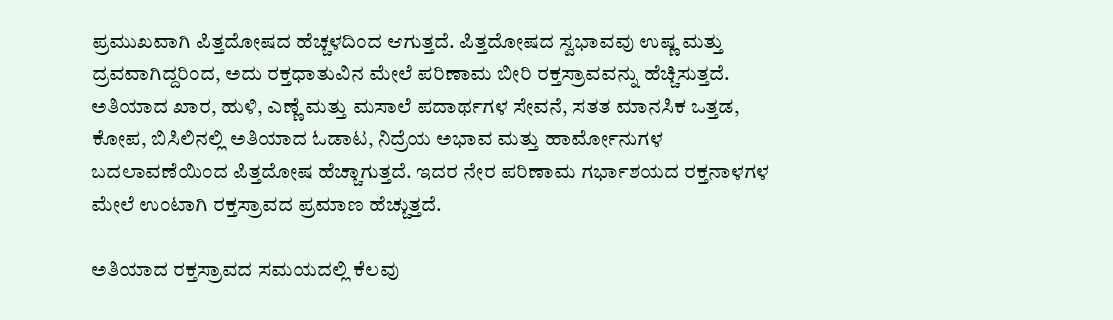ಪ್ರಮುಖವಾಗಿ ಪಿತ್ತದೋಷದ ಹೆಚ್ಚಳದಿಂದ ಆಗುತ್ತದೆ. ಪಿತ್ತದೋಷದ ಸ್ವಭಾವವು ಉಷ್ಣ ಮತ್ತು ದ್ರವವಾಗಿದ್ದರಿಂದ, ಅದು ರಕ್ತಧಾತುವಿನ ಮೇಲೆ ಪರಿಣಾಮ ಬೀರಿ ರಕ್ತಸ್ರಾವವನ್ನು ಹೆಚ್ಚಿಸುತ್ತದೆ. ಅತಿಯಾದ ಖಾರ, ಹುಳಿ, ಎಣ್ಣೆ ಮತ್ತು ಮಸಾಲೆ ಪದಾರ್ಥಗಳ ಸೇವನೆ, ಸತತ ಮಾನಸಿಕ ಒತ್ತಡ, ಕೋಪ, ಬಿಸಿಲಿನಲ್ಲಿ ಅತಿಯಾದ ಓಡಾಟ, ನಿದ್ರೆಯ ಅಭಾವ ಮತ್ತು ಹಾರ್ಮೋನುಗಳ ಬದಲಾವಣೆಯಿಂದ ಪಿತ್ತದೋಷ ಹೆಚ್ಚಾಗುತ್ತದೆ. ಇದರ ನೇರ ಪರಿಣಾಮ ಗರ್ಭಾಶಯದ ರಕ್ತನಾಳಗಳ ಮೇಲೆ ಉಂಟಾಗಿ ರಕ್ತಸ್ರಾವದ ಪ್ರಮಾಣ ಹೆಚ್ಚುತ್ತದೆ.

ಅತಿಯಾದ ರಕ್ತಸ್ರಾವದ ಸಮಯದಲ್ಲಿ ಕೆಲವು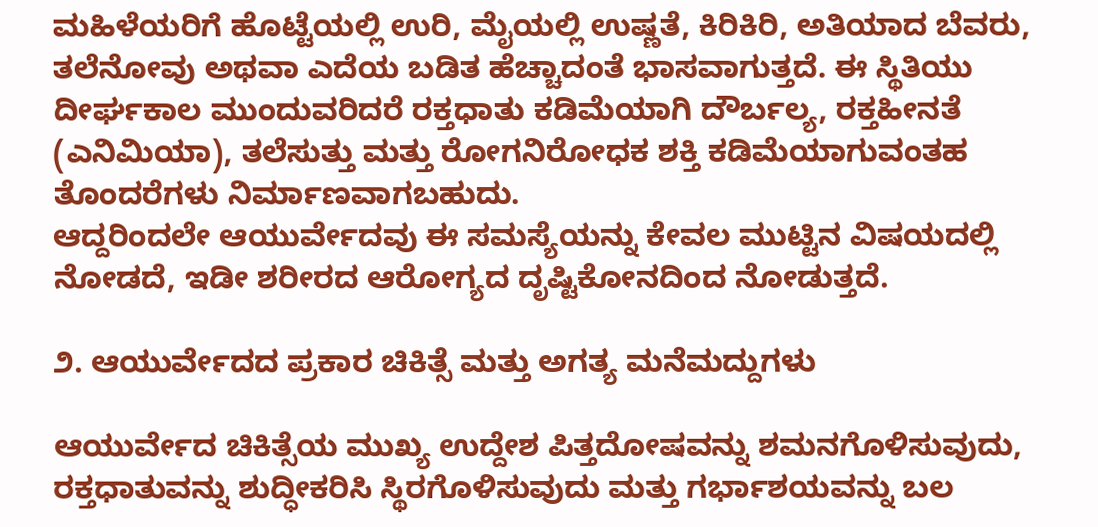ಮಹಿಳೆಯರಿಗೆ ಹೊಟ್ಟೆಯಲ್ಲಿ ಉರಿ, ಮೈಯಲ್ಲಿ ಉಷ್ಣತೆ, ಕಿರಿಕಿರಿ, ಅತಿಯಾದ ಬೆವರು, ತಲೆನೋವು ಅಥವಾ ಎದೆಯ ಬಡಿತ ಹೆಚ್ಚಾದಂತೆ ಭಾಸವಾಗುತ್ತದೆ. ಈ ಸ್ಥಿತಿಯು ದೀರ್ಘಕಾಲ ಮುಂದುವರಿದರೆ ರಕ್ತಧಾತು ಕಡಿಮೆಯಾಗಿ ದೌರ್ಬಲ್ಯ, ರಕ್ತಹೀನತೆ (ಎನಿಮಿಯಾ), ತಲೆಸುತ್ತು ಮತ್ತು ರೋಗನಿರೋಧಕ ಶಕ್ತಿ ಕಡಿಮೆಯಾಗುವಂತಹ ತೊಂದರೆಗಳು ನಿರ್ಮಾಣವಾಗಬಹುದು.
ಆದ್ದರಿಂದಲೇ ಆಯುರ್ವೇದವು ಈ ಸಮಸ್ಯೆಯನ್ನು ಕೇವಲ ಮುಟ್ಟಿನ ವಿಷಯದಲ್ಲಿ ನೋಡದೆ, ಇಡೀ ಶರೀರದ ಆರೋಗ್ಯದ ದೃಷ್ಟಿಕೋನದಿಂದ ನೋಡುತ್ತದೆ.

೨. ಆಯುರ್ವೇದದ ಪ್ರಕಾರ ಚಿಕಿತ್ಸೆ ಮತ್ತು ಅಗತ್ಯ ಮನೆಮದ್ದುಗಳು

ಆಯುರ್ವೇದ ಚಿಕಿತ್ಸೆಯ ಮುಖ್ಯ ಉದ್ದೇಶ ಪಿತ್ತದೋಷವನ್ನು ಶಮನಗೊಳಿಸುವುದು, ರಕ್ತಧಾತುವನ್ನು ಶುದ್ಧೀಕರಿಸಿ ಸ್ಥಿರಗೊಳಿಸುವುದು ಮತ್ತು ಗರ್ಭಾಶಯವನ್ನು ಬಲ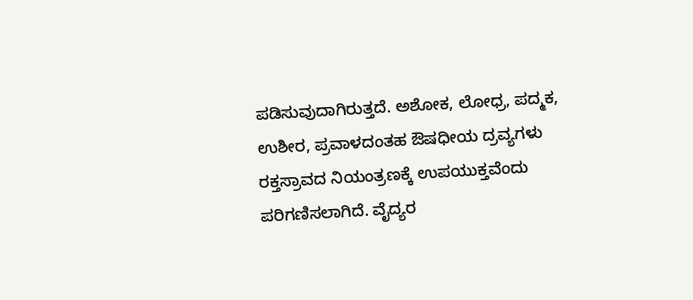ಪಡಿಸುವುದಾಗಿರುತ್ತದೆ. ಅಶೋಕ, ಲೋಧ್ರ, ಪದ್ಮಕ, ಉಶೀರ, ಪ್ರವಾಳದಂತಹ ಔಷಧೀಯ ದ್ರವ್ಯಗಳು ರಕ್ತಸ್ರಾವದ ನಿಯಂತ್ರಣಕ್ಕೆ ಉಪಯುಕ್ತವೆಂದು ಪರಿಗಣಿಸಲಾಗಿದೆ. ವೈದ್ಯರ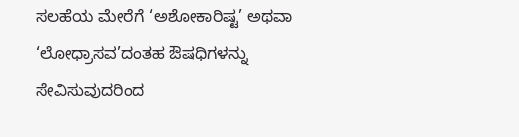ಸಲಹೆಯ ಮೇರೆಗೆ ‘ಅಶೋಕಾರಿಷ್ಟ’ ಅಥವಾ ‘ಲೋಧ್ರಾಸವ’ದಂತಹ ಔಷಧಿಗಳನ್ನು ಸೇವಿಸುವುದರಿಂದ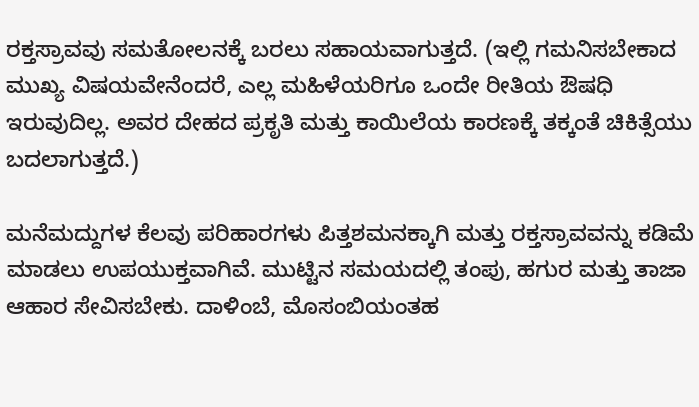ರಕ್ತಸ್ರಾವವು ಸಮತೋಲನಕ್ಕೆ ಬರಲು ಸಹಾಯವಾಗುತ್ತದೆ. (ಇಲ್ಲಿ ಗಮನಿಸಬೇಕಾದ ಮುಖ್ಯ ವಿಷಯವೇನೆಂದರೆ, ಎಲ್ಲ ಮಹಿಳೆಯರಿಗೂ ಒಂದೇ ರೀತಿಯ ಔಷಧಿ ಇರುವುದಿಲ್ಲ. ಅವರ ದೇಹದ ಪ್ರಕೃತಿ ಮತ್ತು ಕಾಯಿಲೆಯ ಕಾರಣಕ್ಕೆ ತಕ್ಕಂತೆ ಚಿಕಿತ್ಸೆಯು ಬದಲಾಗುತ್ತದೆ.)

ಮನೆಮದ್ದುಗಳ ಕೆಲವು ಪರಿಹಾರಗಳು ಪಿತ್ತಶಮನಕ್ಕಾಗಿ ಮತ್ತು ರಕ್ತಸ್ರಾವವನ್ನು ಕಡಿಮೆ ಮಾಡಲು ಉಪಯುಕ್ತವಾಗಿವೆ. ಮುಟ್ಟಿನ ಸಮಯದಲ್ಲಿ ತಂಪು, ಹಗುರ ಮತ್ತು ತಾಜಾ ಆಹಾರ ಸೇವಿಸಬೇಕು. ದಾಳಿಂಬೆ, ಮೊಸಂಬಿಯಂತಹ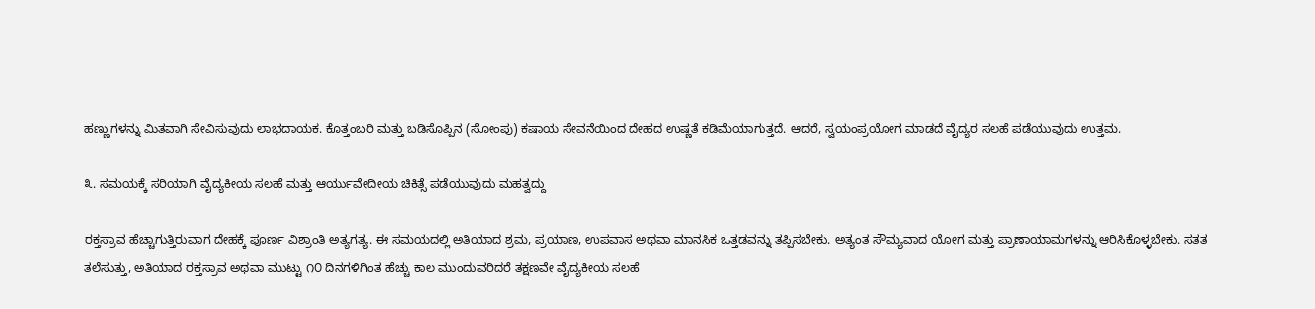ಹಣ್ಣುಗಳನ್ನು ಮಿತವಾಗಿ ಸೇವಿಸುವುದು ಲಾಭದಾಯಕ. ಕೊತ್ತಂಬರಿ ಮತ್ತು ಬಡಿಸೊಪ್ಪಿನ (ಸೋಂಪು) ಕಷಾಯ ಸೇವನೆಯಿಂದ ದೇಹದ ಉಷ್ಣತೆ ಕಡಿಮೆಯಾಗುತ್ತದೆ. ಆದರೆ, ಸ್ವಯಂಪ್ರಯೋಗ ಮಾಡದೆ ವೈದ್ಯರ ಸಲಹೆ ಪಡೆಯುವುದು ಉತ್ತಮ.

೩. ಸಮಯಕ್ಕೆ ಸರಿಯಾಗಿ ವೈದ್ಯಕೀಯ ಸಲಹೆ ಮತ್ತು ಆರ್ಯುವೇದೀಯ ಚಿಕಿತ್ಸೆ ಪಡೆಯುವುದು ಮಹತ್ವದ್ದು

ರಕ್ತಸ್ರಾವ ಹೆಚ್ಚಾಗುತ್ತಿರುವಾಗ ದೇಹಕ್ಕೆ ಪೂರ್ಣ ವಿಶ್ರಾಂತಿ ಅತ್ಯಗತ್ಯ. ಈ ಸಮಯದಲ್ಲಿ ಅತಿಯಾದ ಶ್ರಮ, ಪ್ರಯಾಣ, ಉಪವಾಸ ಅಥವಾ ಮಾನಸಿಕ ಒತ್ತಡವನ್ನು ತಪ್ಪಿಸಬೇಕು. ಅತ್ಯಂತ ಸೌಮ್ಯವಾದ ಯೋಗ ಮತ್ತು ಪ್ರಾಣಾಯಾಮಗಳನ್ನು ಆರಿಸಿಕೊಳ್ಳಬೇಕು. ಸತತ ತಲೆಸುತ್ತು, ಅತಿಯಾದ ರಕ್ತಸ್ರಾವ ಅಥವಾ ಮುಟ್ಟು ೧೦ ದಿನಗಳಿಗಿಂತ ಹೆಚ್ಚು ಕಾಲ ಮುಂದುವರಿದರೆ ತಕ್ಷಣವೇ ವೈದ್ಯಕೀಯ ಸಲಹೆ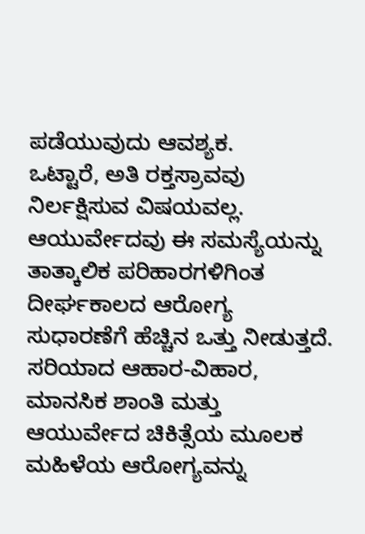ಪಡೆಯುವುದು ಆವಶ್ಯಕ.
ಒಟ್ಟಾರೆ, ಅತಿ ರಕ್ತಸ್ರಾವವು ನಿರ್ಲಕ್ಷಿಸುವ ವಿಷಯವಲ್ಲ. ಆಯುರ್ವೇದವು ಈ ಸಮಸ್ಯೆಯನ್ನು ತಾತ್ಕಾಲಿಕ ಪರಿಹಾರಗಳಿಗಿಂತ ದೀರ್ಘಕಾಲದ ಆರೋಗ್ಯ ಸುಧಾರಣೆಗೆ ಹೆಚ್ಚಿನ ಒತ್ತು ನೀಡುತ್ತದೆ. ಸರಿಯಾದ ಆಹಾರ-ವಿಹಾರ, ಮಾನಸಿಕ ಶಾಂತಿ ಮತ್ತು ಆಯುರ್ವೇದ ಚಿಕಿತ್ಸೆಯ ಮೂಲಕ ಮಹಿಳೆಯ ಆರೋಗ್ಯವನ್ನು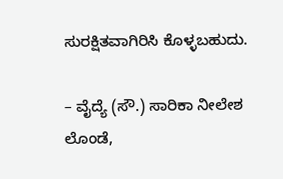ಸುರಕ್ಷಿತವಾಗಿರಿಸಿ ಕೊಳ್ಳಬಹುದು.

– ವೈದ್ಯೆ (ಸೌ.) ಸಾರಿಕಾ ನೀಲೇಶ ಲೊಂಡೆ,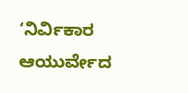‘ನಿರ್ವಿಕಾರ ಆಯುರ್ವೇದ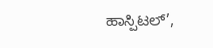ಹಾಸ್ಪಿಟಲ್‌’,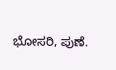ಭೋಸರಿ, ಪುಣೆ.